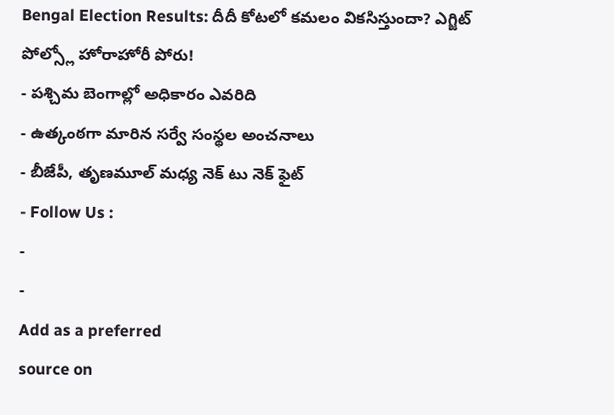Bengal Election Results: దీదీ కోటలో కమలం వికసిస్తుందా? ఎగ్జిట్ పోల్స్లో హోరాహోరీ పోరు!
- పశ్చిమ బెంగాల్లో అధికారం ఎవరిది
- ఉత్కంఠగా మారిన సర్వే సంస్థల అంచనాలు
- బీజేపీ, తృణమూల్ మధ్య నెక్ టు నెక్ ఫైట్
- Follow Us :
-
-
Add as a preferred
source on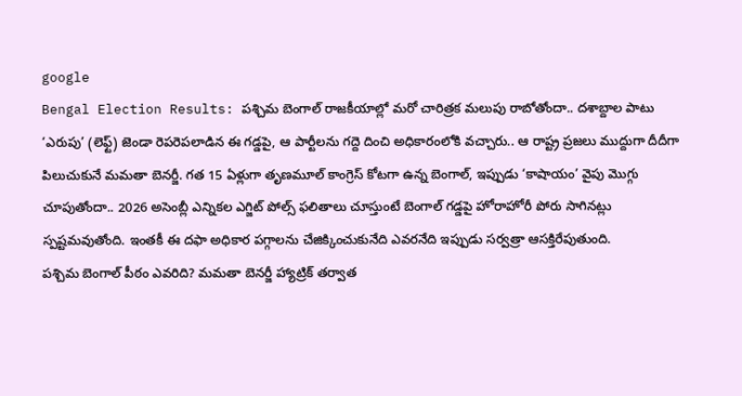google
Bengal Election Results: పశ్చిమ బెంగాల్ రాజకీయాల్లో మరో చారిత్రక మలుపు రాబోతోందా.. దశాబ్దాల పాటు ‘ఎరుపు’ (లెఫ్ట్) జెండా రెపరెపలాడిన ఈ గడ్డపై, ఆ పార్టీలను గద్దె దించి అధికారంలోకి వచ్చారు.. ఆ రాష్ట్ర ప్రజలు ముద్దుగా దీదీగా పిలుచుకునే మమతా బెనర్జీ. గత 15 ఏళ్లుగా తృణమూల్ కాంగ్రెస్ కోటగా ఉన్న బెంగాల్, ఇప్పుడు ‘కాషాయం’ వైపు మొగ్గు చూపుతోందా.. 2026 అసెంబ్లీ ఎన్నికల ఎగ్జిట్ పోల్స్ ఫలితాలు చూస్తుంటే బెంగాల్ గడ్డపై హోరాహోరీ పోరు సాగినట్లు స్పష్టమవుతోంది. ఇంతకీ ఈ దఫా అధికార పగ్గాలను చేజిక్కించుకునేది ఎవరనేది ఇప్పుడు సర్వత్రా ఆసక్తిరేపుతుంది.
పశ్చిమ బెంగాల్ పీఠం ఎవరిది? మమతా బెనర్జీ హ్యాట్రిక్ తర్వాత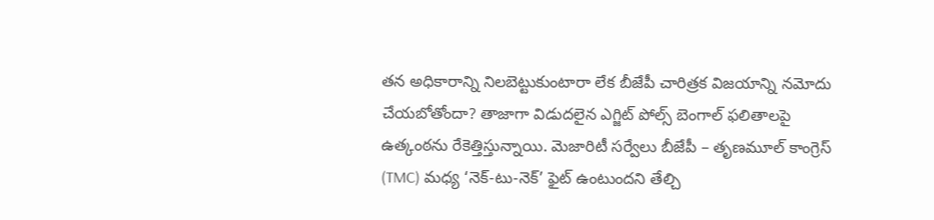తన అధికారాన్ని నిలబెట్టుకుంటారా లేక బీజేపీ చారిత్రక విజయాన్ని నమోదు చేయబోతోందా? తాజాగా విడుదలైన ఎగ్జిట్ పోల్స్ బెంగాల్ ఫలితాలపై ఉత్కంఠను రేకెత్తిస్తున్నాయి. మెజారిటీ సర్వేలు బీజేపీ – తృణమూల్ కాంగ్రెస్ (TMC) మధ్య ‘నెక్-టు-నెక్’ ఫైట్ ఉంటుందని తేల్చి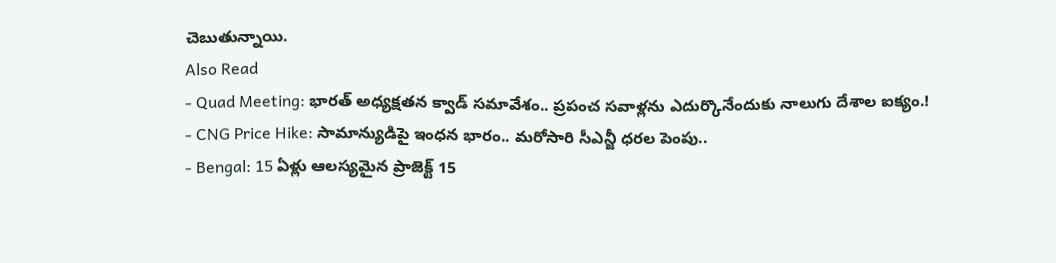చెబుతున్నాయి.
Also Read
- Quad Meeting: భారత్ అధ్యక్షతన క్వాడ్ సమావేశం.. ప్రపంచ సవాళ్లను ఎదుర్కొనేందుకు నాలుగు దేశాల ఐక్యం.!
- CNG Price Hike: సామాన్యుడిపై ఇంధన భారం.. మరోసారి సీఎన్జీ ధరల పెంపు..
- Bengal: 15 ఏళ్లు ఆలస్యమైన ప్రాజెక్ట్ 15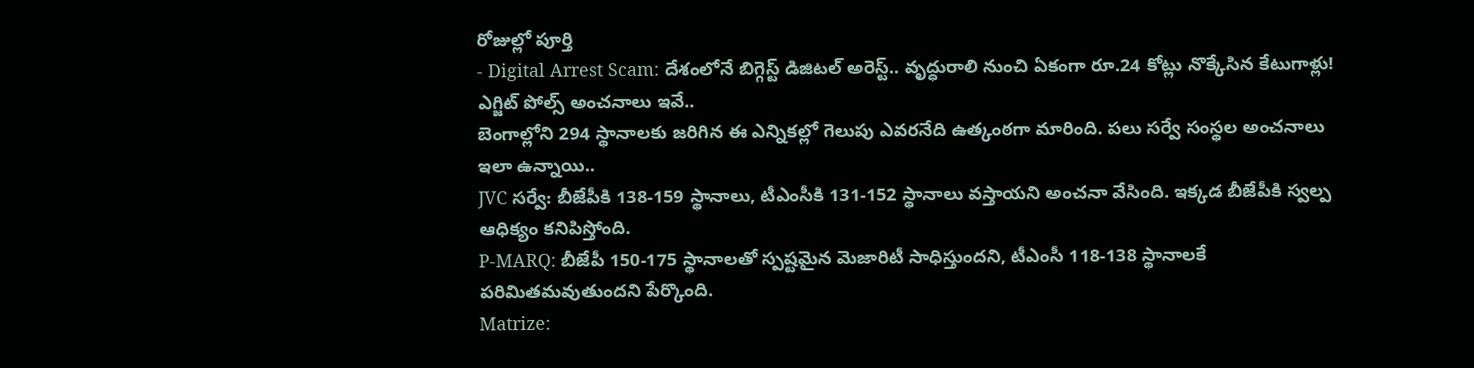రోజుల్లో పూర్తి
- Digital Arrest Scam: దేశంలోనే బిగ్గెస్ట్ డిజిటల్ అరెస్ట్.. వృద్ధురాలి నుంచి ఏకంగా రూ.24 కోట్లు నొక్కేసిన కేటుగాళ్లు!
ఎగ్జిట్ పోల్స్ అంచనాలు ఇవే..
బెంగాల్లోని 294 స్థానాలకు జరిగిన ఈ ఎన్నికల్లో గెలుపు ఎవరనేది ఉత్కంఠగా మారింది. పలు సర్వే సంస్థల అంచనాలు ఇలా ఉన్నాయి..
JVC సర్వే: బీజేపీకి 138-159 స్థానాలు, టీఎంసీకి 131-152 స్థానాలు వస్తాయని అంచనా వేసింది. ఇక్కడ బీజేపీకి స్వల్ప ఆధిక్యం కనిపిస్తోంది.
P-MARQ: బీజేపీ 150-175 స్థానాలతో స్పష్టమైన మెజారిటీ సాధిస్తుందని, టీఎంసీ 118-138 స్థానాలకే పరిమితమవుతుందని పేర్కొంది.
Matrize: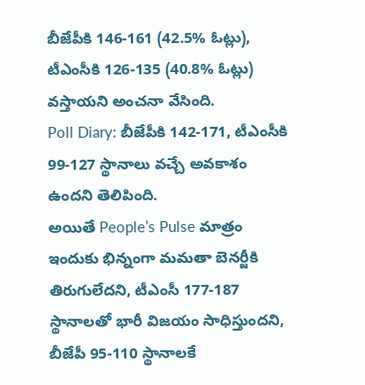బీజేపీకి 146-161 (42.5% ఓట్లు), టీఎంసీకి 126-135 (40.8% ఓట్లు) వస్తాయని అంచనా వేసింది.
Poll Diary: బీజేపీకి 142-171, టీఎంసీకి 99-127 స్థానాలు వచ్చే అవకాశం ఉందని తెలిపింది.
అయితే People’s Pulse మాత్రం ఇందుకు భిన్నంగా మమతా బెనర్జీకి తిరుగులేదని, టీఎంసీ 177-187 స్థానాలతో భారీ విజయం సాధిస్తుందని, బీజేపీ 95-110 స్థానాలకే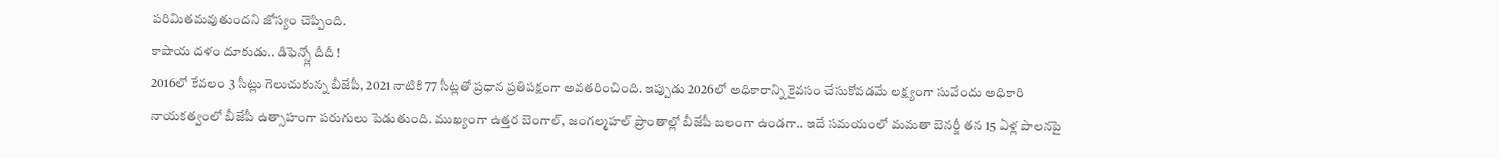పరిమితమవుతుందని జోస్యం చెప్పింది.
కాషాయ దళం దూకుడు.. డిఫెన్స్లో దీదీ !
2016లో కేవలం 3 సీట్లు గెలుచుకున్న బీజేపీ, 2021 నాటికి 77 సీట్లతో ప్రధాన ప్రతిపక్షంగా అవతరించింది. ఇప్పుడు 2026లో అధికారాన్ని కైవసం చేసుకోవడమే లక్ష్యంగా సువేందు అధికారి నాయకత్వంలో బీజేపీ ఉత్సాహంగా పరుగులు పెడుతుంది. ముఖ్యంగా ఉత్తర బెంగాల్, జంగల్మహల్ ప్రాంతాల్లో బీజేపీ బలంగా ఉండగా.. ఇదే సమయంలో మమతా బెనర్జీ తన 15 ఏళ్ల పాలనపై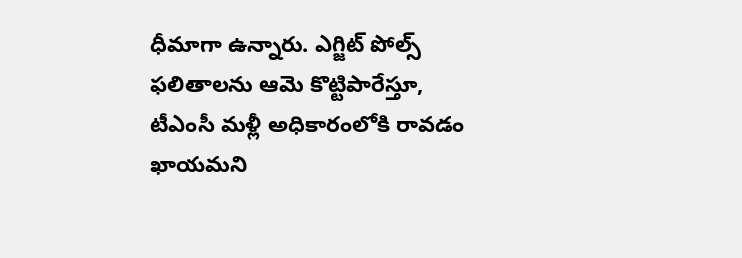ధీమాగా ఉన్నారు. ఎగ్జిట్ పోల్స్ ఫలితాలను ఆమె కొట్టిపారేస్తూ, టీఎంసీ మళ్లీ అధికారంలోకి రావడం ఖాయమని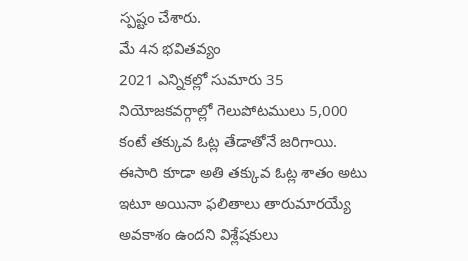స్పష్టం చేశారు.
మే 4న భవితవ్యం
2021 ఎన్నికల్లో సుమారు 35 నియోజకవర్గాల్లో గెలుపోటములు 5,000 కంటే తక్కువ ఓట్ల తేడాతోనే జరిగాయి. ఈసారి కూడా అతి తక్కువ ఓట్ల శాతం అటు ఇటూ అయినా ఫలితాలు తారుమారయ్యే అవకాశం ఉందని విశ్లేషకులు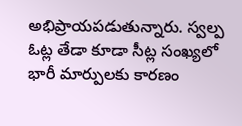అభిప్రాయపడుతున్నారు. స్వల్ప ఓట్ల తేడా కూడా సీట్ల సంఖ్యలో భారీ మార్పులకు కారణం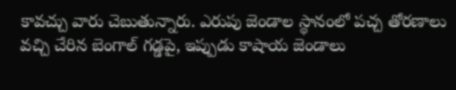కావచ్చు వారు చెబుతున్నారు. ఎరుపు జెండాల స్థానంలో పచ్చ తోరణాలు వచ్చి చేరిన బెంగాల్ గడ్డపై, ఇప్పుడు కాషాయ జెండాలు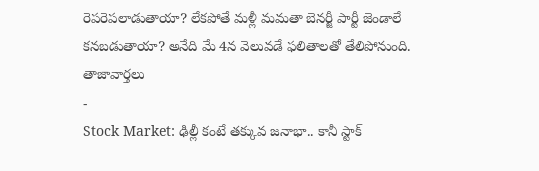రెపరెపలాడుతాయా? లేకపోతే మళ్లీ మమతా బెనర్జీ పార్టీ జెండాలే కనబడుతాయా? అనేది మే 4న వెలువడే ఫలితాలతో తేలిపోనుంది.
తాజావార్తలు
-
Stock Market: ఢిల్లీ కంటే తక్కువ జనాభా.. కానీ స్టాక్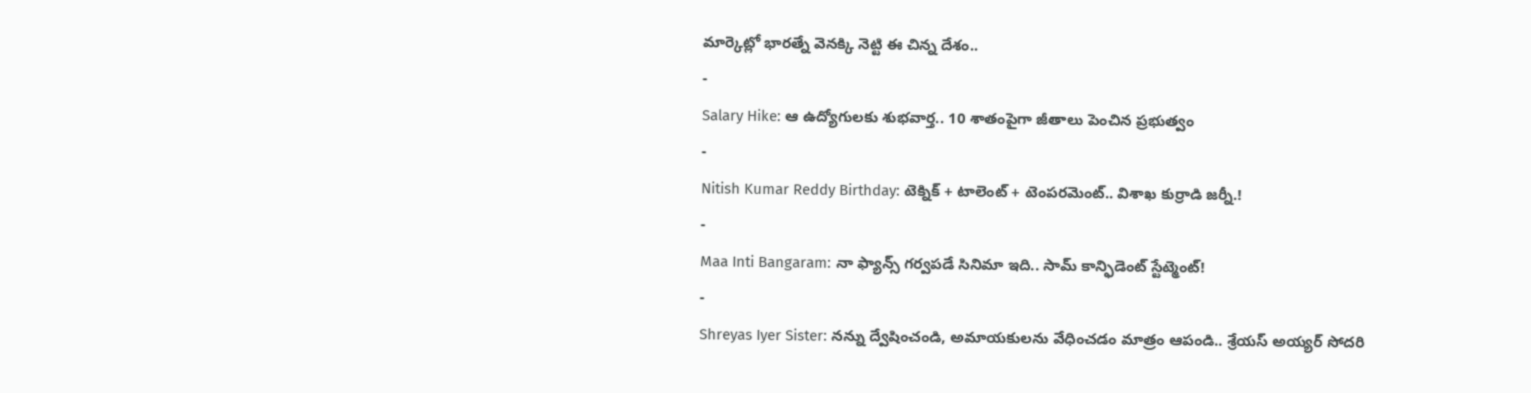మార్కెట్లో భారత్నే వెనక్కి నెట్టి ఈ చిన్న దేశం..
-
Salary Hike: ఆ ఉద్యోగులకు శుభవార్త.. 10 శాతంపైగా జీతాలు పెంచిన ప్రభుత్వం
-
Nitish Kumar Reddy Birthday: టెక్నిక్ + టాలెంట్ + టెంపరమెంట్.. విశాఖ కుర్రాడి జర్నీ.!
-
Maa Inti Bangaram: నా ఫ్యాన్స్ గర్వపడే సినిమా ఇది.. సామ్ కాన్ఫిడెంట్ స్టేట్మెంట్!
-
Shreyas Iyer Sister: నన్ను ద్వేషించండి, అమాయకులను వేధించడం మాత్రం ఆపండి.. శ్రేయస్ అయ్యర్ సోదరి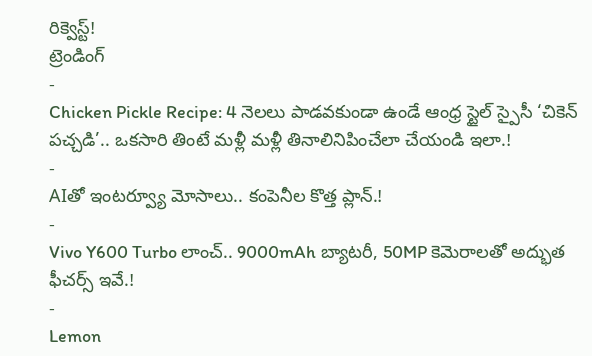రిక్వెస్ట్!
ట్రెండింగ్
-
Chicken Pickle Recipe: 4 నెలలు పాడవకుండా ఉండే ఆంధ్ర స్టైల్ స్పైసీ ‘చికెన్ పచ్చడి’.. ఒకసారి తింటే మళ్లీ మళ్లీ తినాలినిపించేలా చేయండి ఇలా.!
-
AIతో ఇంటర్వ్యూ మోసాలు.. కంపెనీల కొత్త ప్లాన్.!
-
Vivo Y600 Turbo లాంచ్.. 9000mAh బ్యాటరీ, 50MP కెమెరాలతో అద్భుత ఫీచర్స్ ఇవే.!
-
Lemon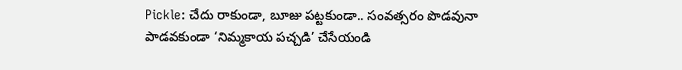Pickle: చేదు రాకుండా, బూజు పట్టకుండా.. సంవత్సరం పొడవునా పాడవకుండా ‘నిమ్మకాయ పచ్చడి’ చేసేయండి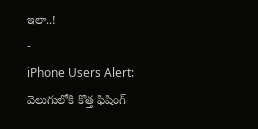ఇలా..!
-
iPhone Users Alert: వెలుగులోకి కొత్త ఫిషింగ్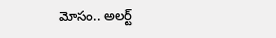మోసం.. అలర్ట్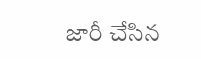జారీ చేసిన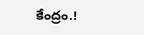కేంద్రం.!